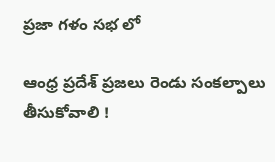ప్రజా గళం సభ లో

ఆంధ్ర ప్రదేశ్ ప్రజలు రెండు సంకల్పాలు తీసుకోవాలి !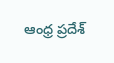ఆంధ్ర ప్రదేశ్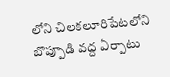లోని చిలకలూరిపేటలోని బొప్పూడి వద్ద ఏర్పాటు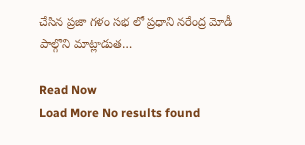చేసిన ప్రజా గళం సభ లో ప్రధాని నరేంద్ర మోడీ పాల్గొని మాట్లాడుత…

Read Now
Load More No results found